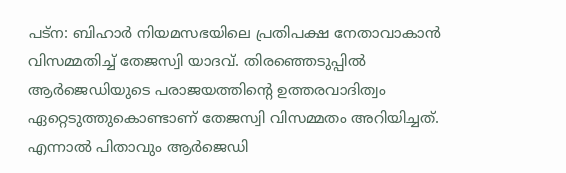പട്ന: ബിഹാർ നിയമസഭയിലെ പ്രതിപക്ഷ നേതാവാകാൻ വിസമ്മതിച്ച് തേജസ്വി യാദവ്. തിരഞ്ഞെടുപ്പിൽ ആർജെഡിയുടെ പരാജയത്തിന്റെ ഉത്തരവാദിത്വം ഏറ്റെടുത്തുകൊണ്ടാണ് തേജസ്വി വിസമ്മതം അറിയിച്ചത്. എന്നാൽ പിതാവും ആർജെഡി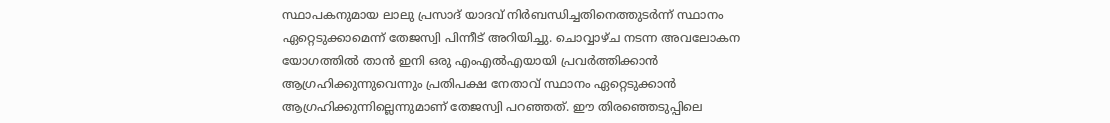സ്ഥാപകനുമായ ലാലു പ്രസാദ് യാദവ് നിർബന്ധിച്ചതിനെത്തുടർന്ന് സ്ഥാനം ഏറ്റെടുക്കാമെന്ന് തേജസ്വി പിന്നീട് അറിയിച്ചു. ചൊവ്വാഴ്ച നടന്ന അവലോകന യോഗത്തിൽ താൻ ഇനി ഒരു എംഎൽഎയായി പ്രവർത്തിക്കാൻ ആഗ്രഹിക്കുന്നുവെന്നും പ്രതിപക്ഷ നേതാവ് സ്ഥാനം ഏറ്റെടുക്കാൻ ആഗ്രഹിക്കുന്നില്ലെന്നുമാണ് തേജസ്വി പറഞ്ഞത്. ഈ തിരഞ്ഞെടുപ്പിലെ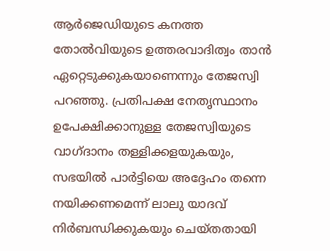ആർജെഡിയുടെ കനത്ത തോൽവിയുടെ ഉത്തരവാദിത്വം താൻ ഏറ്റെടുക്കുകയാണെന്നും തേജസ്വി പറഞ്ഞു. പ്രതിപക്ഷ നേതൃസ്ഥാനം ഉപേക്ഷിക്കാനുള്ള തേജസ്വിയുടെ വാഗ്ദാനം തള്ളിക്കളയുകയും, സഭയിൽ പാർട്ടിയെ അദ്ദേഹം തന്നെ നയിക്കണമെന്ന് ലാലു യാദവ് നിർബന്ധിക്കുകയും ചെയ്തതായി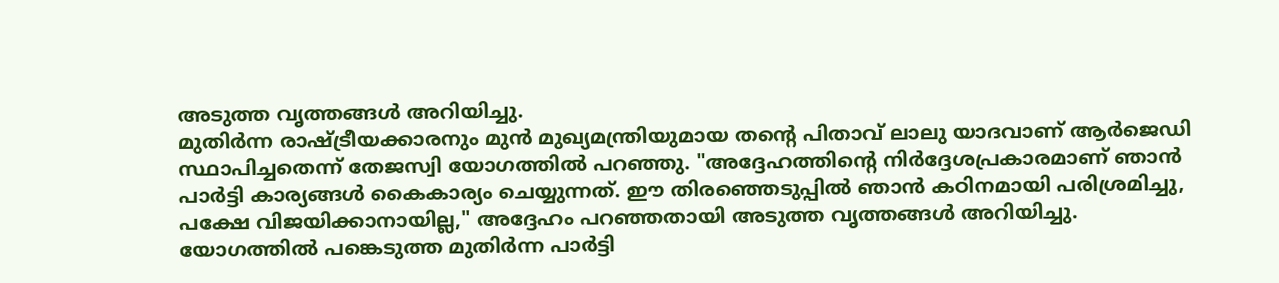അടുത്ത വൃത്തങ്ങൾ അറിയിച്ചു.
മുതിർന്ന രാഷ്ട്രീയക്കാരനും മുൻ മുഖ്യമന്ത്രിയുമായ തൻ്റെ പിതാവ് ലാലു യാദവാണ് ആർജെഡി സ്ഥാപിച്ചതെന്ന് തേജസ്വി യോഗത്തിൽ പറഞ്ഞു. "അദ്ദേഹത്തിന്റെ നിർദ്ദേശപ്രകാരമാണ് ഞാൻ പാർട്ടി കാര്യങ്ങൾ കൈകാര്യം ചെയ്യുന്നത്. ഈ തിരഞ്ഞെടുപ്പിൽ ഞാൻ കഠിനമായി പരിശ്രമിച്ചു, പക്ഷേ വിജയിക്കാനായില്ല," അദ്ദേഹം പറഞ്ഞതായി അടുത്ത വൃത്തങ്ങൾ അറിയിച്ചു. യോഗത്തിൽ പങ്കെടുത്ത മുതിർന്ന പാർട്ടി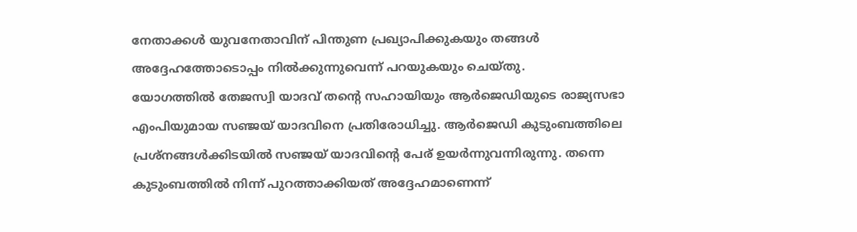നേതാക്കൾ യുവനേതാവിന് പിന്തുണ പ്രഖ്യാപിക്കുകയും തങ്ങൾ അദ്ദേഹത്തോടൊപ്പം നിൽക്കുന്നുവെന്ന് പറയുകയും ചെയ്തു.
യോഗത്തിൽ തേജസ്വി യാദവ് തൻ്റെ സഹായിയും ആർജെഡിയുടെ രാജ്യസഭാ എംപിയുമായ സഞ്ജയ് യാദവിനെ പ്രതിരോധിച്ചു. ആർജെഡി കുടുംബത്തിലെ പ്രശ്നങ്ങൾക്കിടയിൽ സഞ്ജയ് യാദവിൻ്റെ പേര് ഉയർന്നുവന്നിരുന്നു. തന്നെ കുടുംബത്തിൽ നിന്ന് പുറത്താക്കിയത് അദ്ദേഹമാണെന്ന്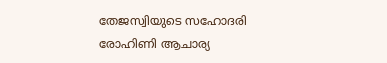തേജസ്വിയുടെ സഹോദരി രോഹിണി ആചാര്യ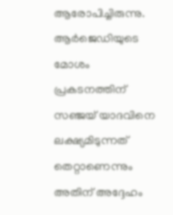ആരോപിച്ചിരുന്നു. ആർജെഡിയുടെ മോശം പ്രകടനത്തിന് സഞ്ജയ് യാദവിനെ ലക്ഷ്യമിടുന്നത് തെറ്റാണെന്നും അതിന് അദ്ദേഹം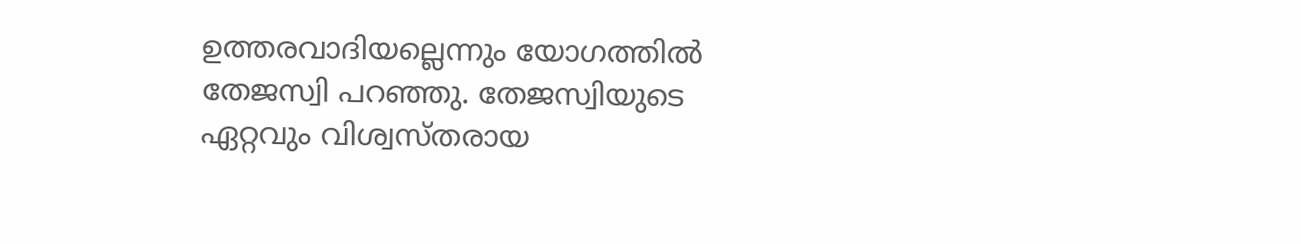ഉത്തരവാദിയല്ലെന്നും യോഗത്തിൽ തേജസ്വി പറഞ്ഞു. തേജസ്വിയുടെ ഏറ്റവും വിശ്വസ്തരായ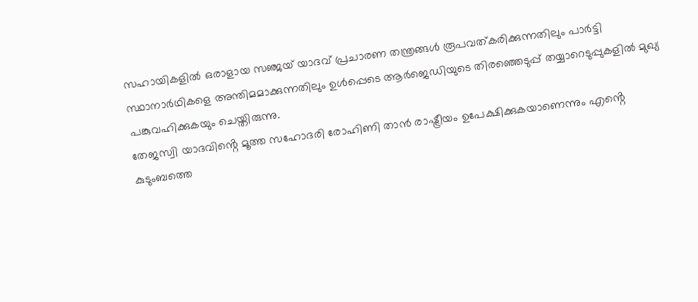സഹായികളിൽ ഒരാളായ സഞ്ജയ് യാദവ് പ്രചാരണ തന്ത്രങ്ങൾ രൂപവത്കരിക്കുന്നതിലും പാർട്ടി സ്ഥാനാർഥികളെ അന്തിമമാക്കുന്നതിലും ഉൾപ്പെടെ ആർജെഡിയുടെ തിരഞ്ഞെടുപ്പ് തയ്യാറെടുപ്പുകളിൽ മുഖ്യ പങ്കുവഹിക്കുകയും ചെയ്തിരുന്നു.
തേജസ്വി യാദവിൻ്റെ മൂത്ത സഹോദരി രോഹിണി താൻ രാഷ്ട്രീയം ഉപേക്ഷിക്കുകയാണെന്നും എൻ്റെ കുടുംബത്തെ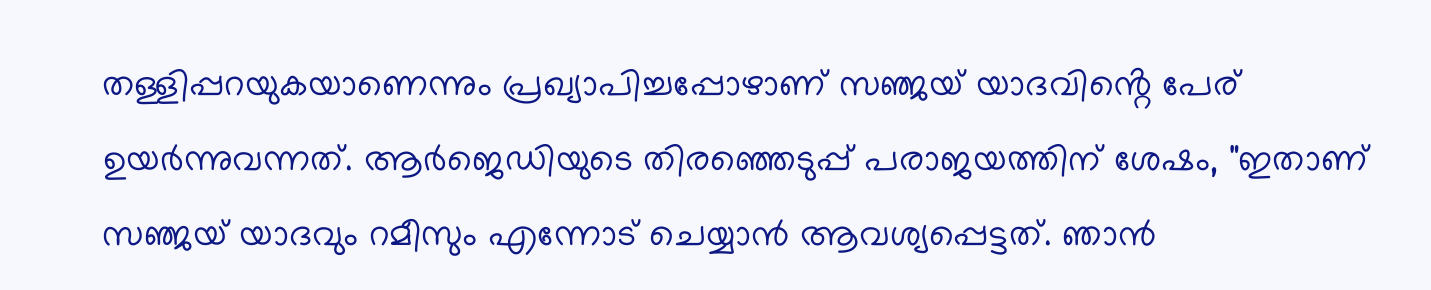തള്ളിപ്പറയുകയാണെന്നും പ്രഖ്യാപിച്ചപ്പോഴാണ് സഞ്ജയ് യാദവിൻ്റെ പേര് ഉയർന്നുവന്നത്. ആർജെഡിയുടെ തിരഞ്ഞെടുപ്പ് പരാജയത്തിന് ശേഷം, "ഇതാണ് സഞ്ജയ് യാദവും റമീസും എന്നോട് ചെയ്യാൻ ആവശ്യപ്പെട്ടത്. ഞാൻ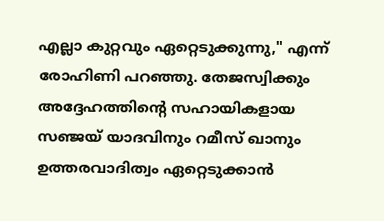എല്ലാ കുറ്റവും ഏറ്റെടുക്കുന്നു," എന്ന് രോഹിണി പറഞ്ഞു. തേജസ്വിക്കും അദ്ദേഹത്തിൻ്റെ സഹായികളായ സഞ്ജയ് യാദവിനും റമീസ് ഖാനും ഉത്തരവാദിത്വം ഏറ്റെടുക്കാൻ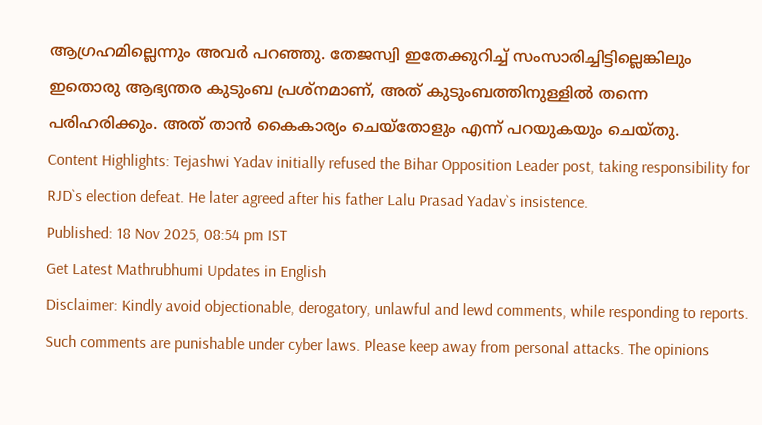ആഗ്രഹമില്ലെന്നും അവർ പറഞ്ഞു. തേജസ്വി ഇതേക്കുറിച്ച് സംസാരിച്ചിട്ടില്ലെങ്കിലും ഇതൊരു ആഭ്യന്തര കുടുംബ പ്രശ്നമാണ്, അത് കുടുംബത്തിനുള്ളിൽ തന്നെ പരിഹരിക്കും. അത് താൻ കൈകാര്യം ചെയ്തോളും എന്ന് പറയുകയും ചെയ്തു.
Content Highlights: Tejashwi Yadav initially refused the Bihar Opposition Leader post, taking responsibility for RJD`s election defeat. He later agreed after his father Lalu Prasad Yadav`s insistence.
Published: 18 Nov 2025, 08:54 pm IST
Get Latest Mathrubhumi Updates in English
Disclaimer: Kindly avoid objectionable, derogatory, unlawful and lewd comments, while responding to reports. Such comments are punishable under cyber laws. Please keep away from personal attacks. The opinions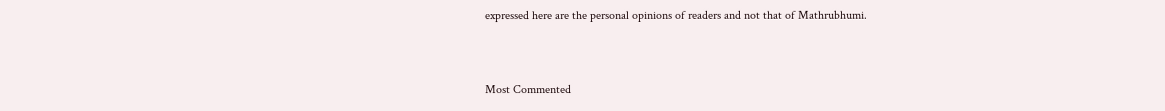expressed here are the personal opinions of readers and not that of Mathrubhumi.


Most Commented